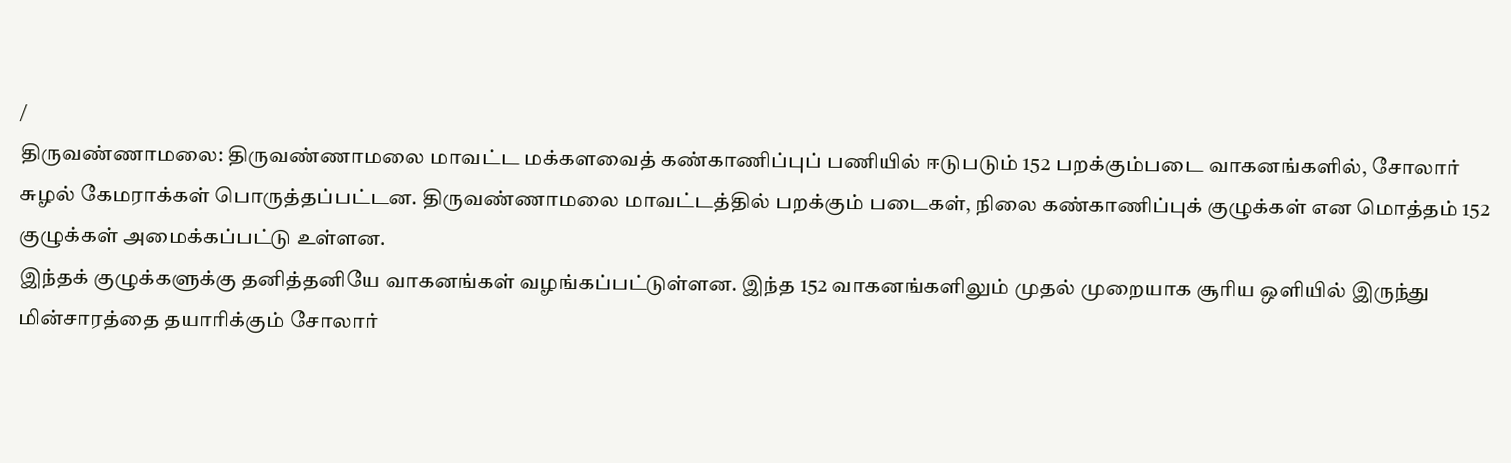/
திருவண்ணாமலை: திருவண்ணாமலை மாவட்ட மக்களவைத் கண்காணிப்புப் பணியில் ஈடுபடும் 152 பறக்கும்படை வாகனங்களில், சோலார் சுழல் கேமராக்கள் பொருத்தப்பட்டன. திருவண்ணாமலை மாவட்டத்தில் பறக்கும் படைகள், நிலை கண்காணிப்புக் குழுக்கள் என மொத்தம் 152 குழுக்கள் அமைக்கப்பட்டு உள்ளன.
இந்தக் குழுக்களுக்கு தனித்தனியே வாகனங்கள் வழங்கப்பட்டுள்ளன. இந்த 152 வாகனங்களிலும் முதல் முறையாக சூரிய ஒளியில் இருந்து மின்சாரத்தை தயாரிக்கும் சோலார்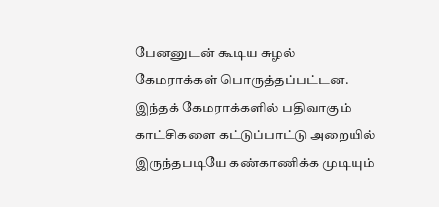பேனனுடன் கூடிய சுழல் கேமராக்கள் பொருத்தப்பட்டன. இந்தக் கேமராக்களில் பதிவாகும் காட்சிகளை கட்டுப்பாட்டு அறையில் இருந்தபடியே கண்காணிக்க முடியும்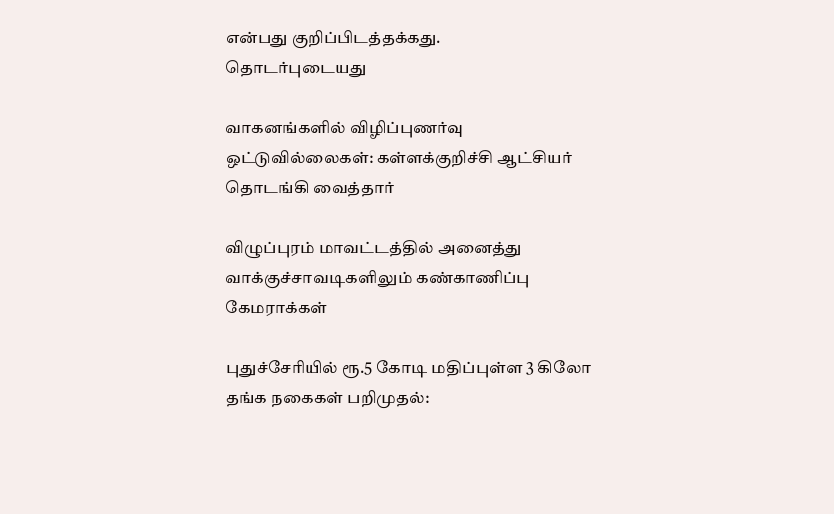என்பது குறிப்பிடத்தக்கது.
தொடர்புடையது

வாகனங்களில் விழிப்புணர்வு ஒட்டுவில்லைகள்: கள்ளக்குறிச்சி ஆட்சியர் தொடங்கி வைத்தார்

விழுப்புரம் மாவட்டத்தில் அனைத்து வாக்குச்சாவடிகளிலும் கண்காணிப்பு கேமராக்கள்

புதுச்சேரியில் ரூ.5 கோடி மதிப்புள்ள 3 கிலோ தங்க நகைகள் பறிமுதல்: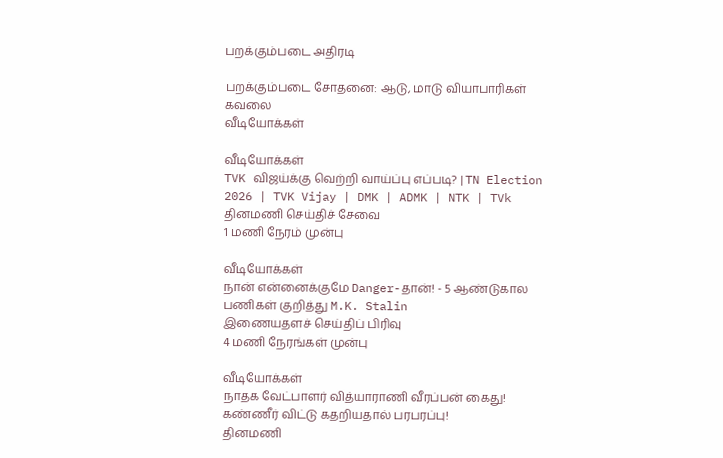பறக்கும்படை அதிரடி

பறக்கும்படை சோதனை: ஆடு, மாடு வியாபாரிகள் கவலை
வீடியோக்கள்

வீடியோக்கள்
TVK விஜய்க்கு வெற்றி வாய்ப்பு எப்படி? | TN Election 2026 | TVK Vijay | DMK | ADMK | NTK | TVk
தினமணி செய்திச் சேவை
1 மணி நேரம் முன்பு

வீடியோக்கள்
நான் என்னைக்குமே Danger-தான்! - 5 ஆண்டுகால பணிகள் குறித்து M.K. Stalin
இணையதளச் செய்திப் பிரிவு
4 மணி நேரங்கள் முன்பு

வீடியோக்கள்
நாதக வேட்பாளர் வித்யாராணி வீரப்பன் கைது! கண்ணீர் விட்டு கதறியதால் பரபரப்பு!
தினமணி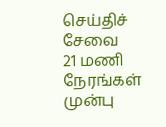செய்திச் சேவை
21 மணி நேரங்கள் முன்பு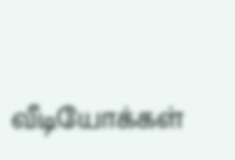வீடியோக்கள்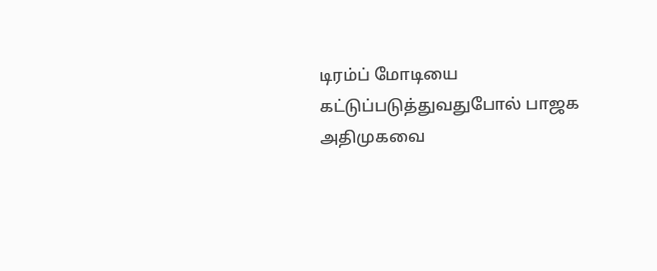டிரம்ப் மோடியை கட்டுப்படுத்துவதுபோல் பாஜக அதிமுகவை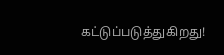கட்டுப்படுத்துகிறது!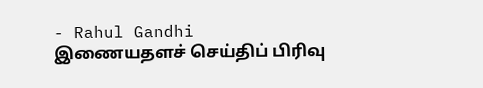- Rahul Gandhi
இணையதளச் செய்திப் பிரிவு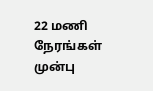22 மணி நேரங்கள் முன்பு